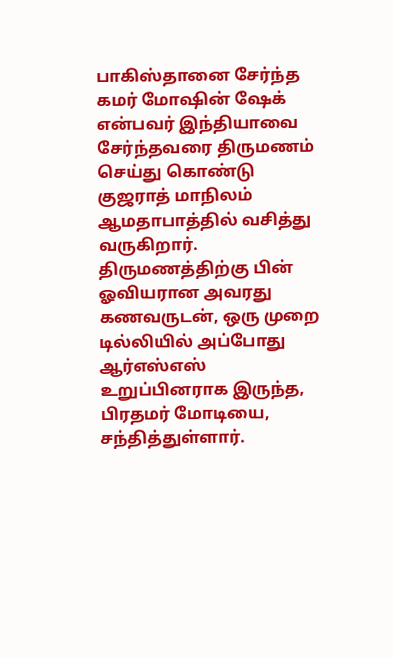பாகிஸ்தானை சேர்ந்த கமர் மோஷின் ஷேக் என்பவர் இந்தியாவை சேர்ந்தவரை திருமணம் செய்து கொண்டு குஜராத் மாநிலம் ஆமதாபாத்தில் வசித்து வருகிறார்.
திருமணத்திற்கு பின் ஓவியரான அவரது கணவருடன், ஒரு முறை டில்லியில் அப்போது ஆர்எஸ்எஸ் உறுப்பினராக இருந்த, பிரதமர் மோடியை, சந்தித்துள்ளார்.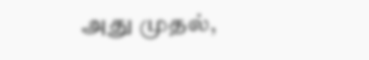அது முதல்,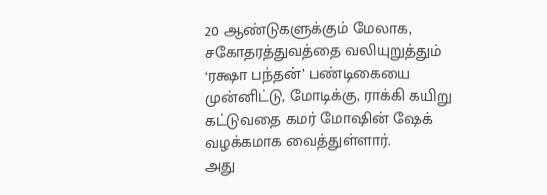20 ஆண்டுகளுக்கும் மேலாக, சகோதரத்துவத்தை வலியுறுத்தும் ‘ரக்ஷா பந்தன்’ பண்டிகையை முன்னிட்டு, மோடிக்கு, ராக்கி கயிறு கட்டுவதை கமர் மோஷின் ஷேக் வழக்கமாக வைத்துள்ளார்.
அது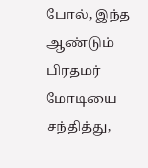போல், இந்த ஆண்டும் பிரதமர் மோடியை சந்தித்து,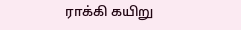ராக்கி கயிறு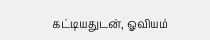கட்டியதுடன், ஓவியம்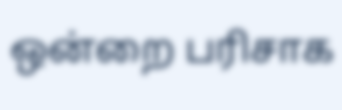ஒன்றை பரிசாக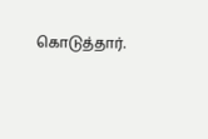கொடுத்தார்.